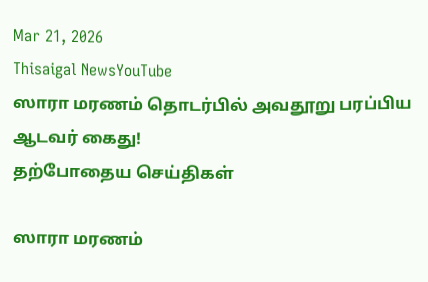Mar 21, 2026
Thisaigal NewsYouTube
ஸாரா மரணம் தொடர்பில் அவதூறு பரப்பிய ஆடவர் கைது!
தற்போதைய செய்திகள்

ஸாரா மரணம்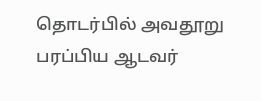தொடர்பில் அவதூறு பரப்பிய ஆடவர்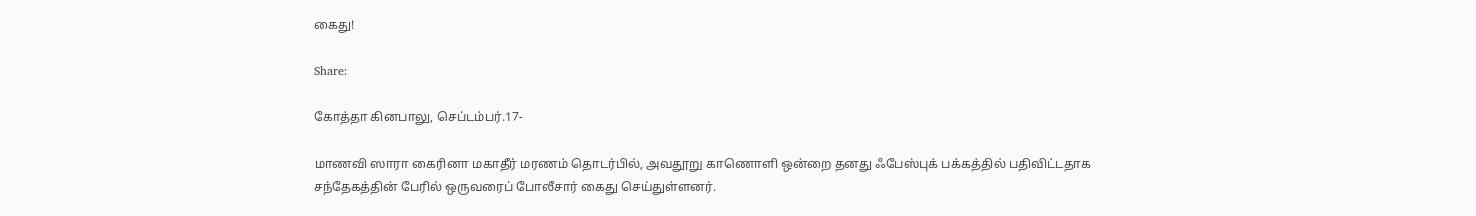கைது!

Share:

கோத்தா கினபாலு, செப்டம்பர்.17-

மாணவி ஸாரா கைரினா மகாதீர் மரணம் தொடர்பில், அவதூறு காணொளி ஒன்றை தனது ஃபேஸ்புக் பக்கத்தில் பதிவிட்டதாக சந்தேகத்தின் பேரில் ஒருவரைப் போலீசார் கைது செய்துள்ளனர்.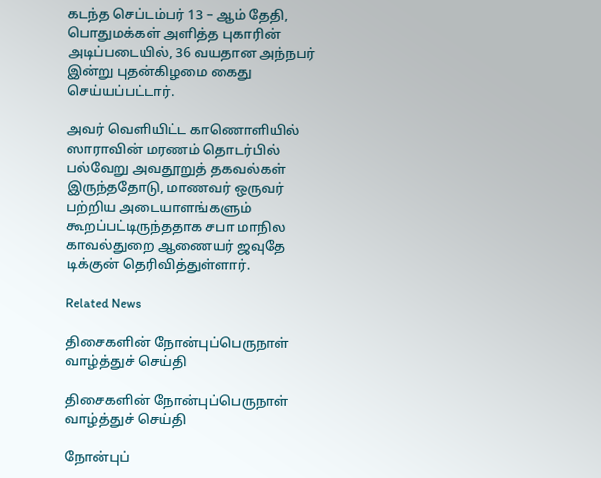கடந்த செப்டம்பர் 13 – ஆம் தேதி, பொதுமக்கள் அளித்த புகாரின் அடிப்படையில், 36 வயதான அந்நபர் இன்று புதன்கிழமை கைது செய்யப்பட்டார்.

அவர் வெளியிட்ட காணொளியில் ஸாராவின் மரணம் தொடர்பில் பல்வேறு அவதூறுத் தகவல்கள் இருந்ததோடு, மாணவர் ஒருவர் பற்றிய அடையாளங்களும் கூறப்பட்டிருந்ததாக சபா மாநில காவல்துறை ஆணையர் ஜவுதே டிக்குன் தெரிவித்துள்ளார்.

Related News

திசைகளின் நோன்புப்பெருநாள் வாழ்த்துச் செய்தி

திசைகளின் நோன்புப்பெருநாள் வாழ்த்துச் செய்தி

நோன்புப்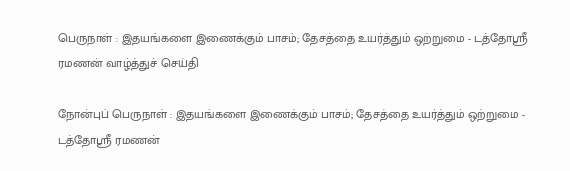பெருநாள் : இதயங்களை இணைக்கும் பாசம்; தேசத்தை உயர்த்தும் ஒற்றுமை - டத்தோஶ்ரீ ரமணன் வாழ்த்துச் செய்தி

நோன்புப் பெருநாள் : இதயங்களை இணைக்கும் பாசம்; தேசத்தை உயர்த்தும் ஒற்றுமை - டத்தோஶ்ரீ ரமணன்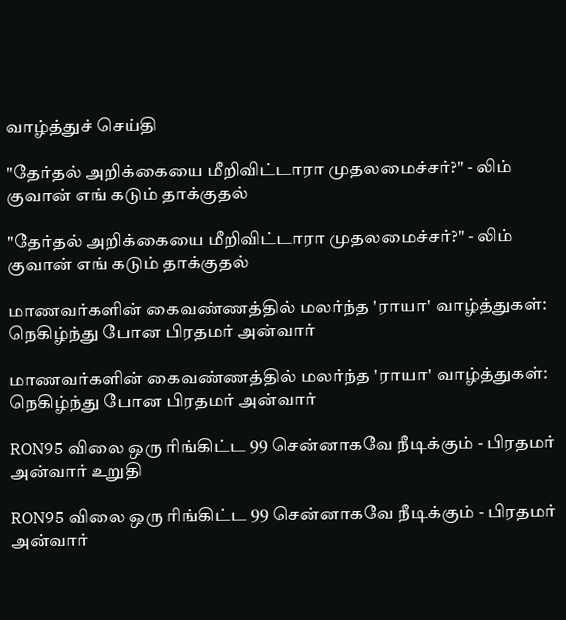வாழ்த்துச் செய்தி

"தேர்தல் அறிக்கையை மீறிவிட்டாரா முதலமைச்சர்?" - லிம் குவான் எங் கடும் தாக்குதல்

"தேர்தல் அறிக்கையை மீறிவிட்டாரா முதலமைச்சர்?" - லிம் குவான் எங் கடும் தாக்குதல்

மாணவர்களின் கைவண்ணத்தில் மலர்ந்த 'ராயா' வாழ்த்துகள்: நெகிழ்ந்து போன பிரதமர் அன்வார்

மாணவர்களின் கைவண்ணத்தில் மலர்ந்த 'ராயா' வாழ்த்துகள்: நெகிழ்ந்து போன பிரதமர் அன்வார்

RON95 விலை ஒரு ரிங்கிட்ட 99 சென்னாகவே நீடிக்கும் - பிரதமர் அன்வார் உறுதி

RON95 விலை ஒரு ரிங்கிட்ட 99 சென்னாகவே நீடிக்கும் - பிரதமர் அன்வார்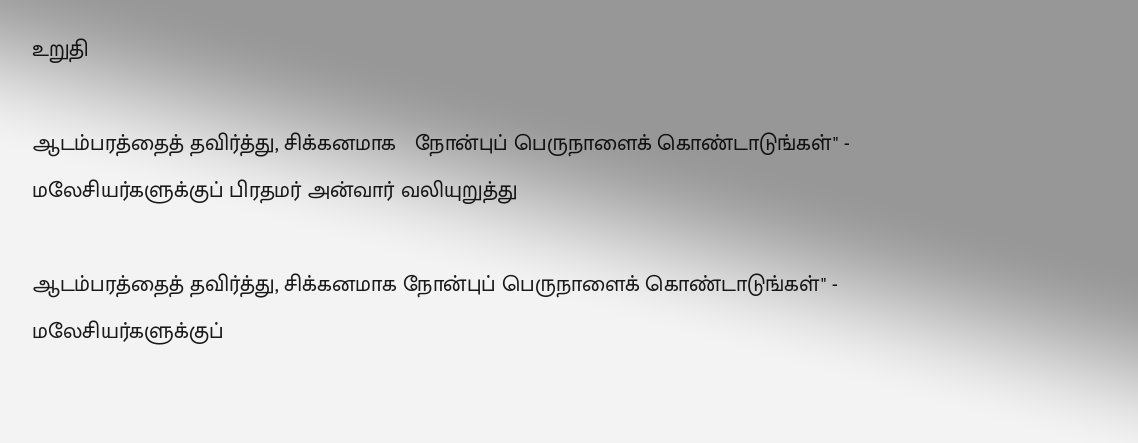உறுதி

ஆடம்பரத்தைத் தவிர்த்து, சிக்கனமாக   நோன்புப் பெருநாளைக் கொண்டாடுங்கள்" - மலேசியர்களுக்குப் பிரதமர் அன்வார் வலியுறுத்து

ஆடம்பரத்தைத் தவிர்த்து, சிக்கனமாக நோன்புப் பெருநாளைக் கொண்டாடுங்கள்" - மலேசியர்களுக்குப்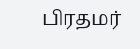பிரதமர்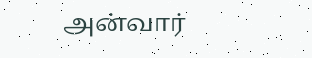அன்வார்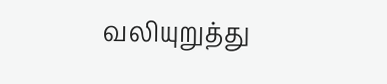வலியுறுத்து